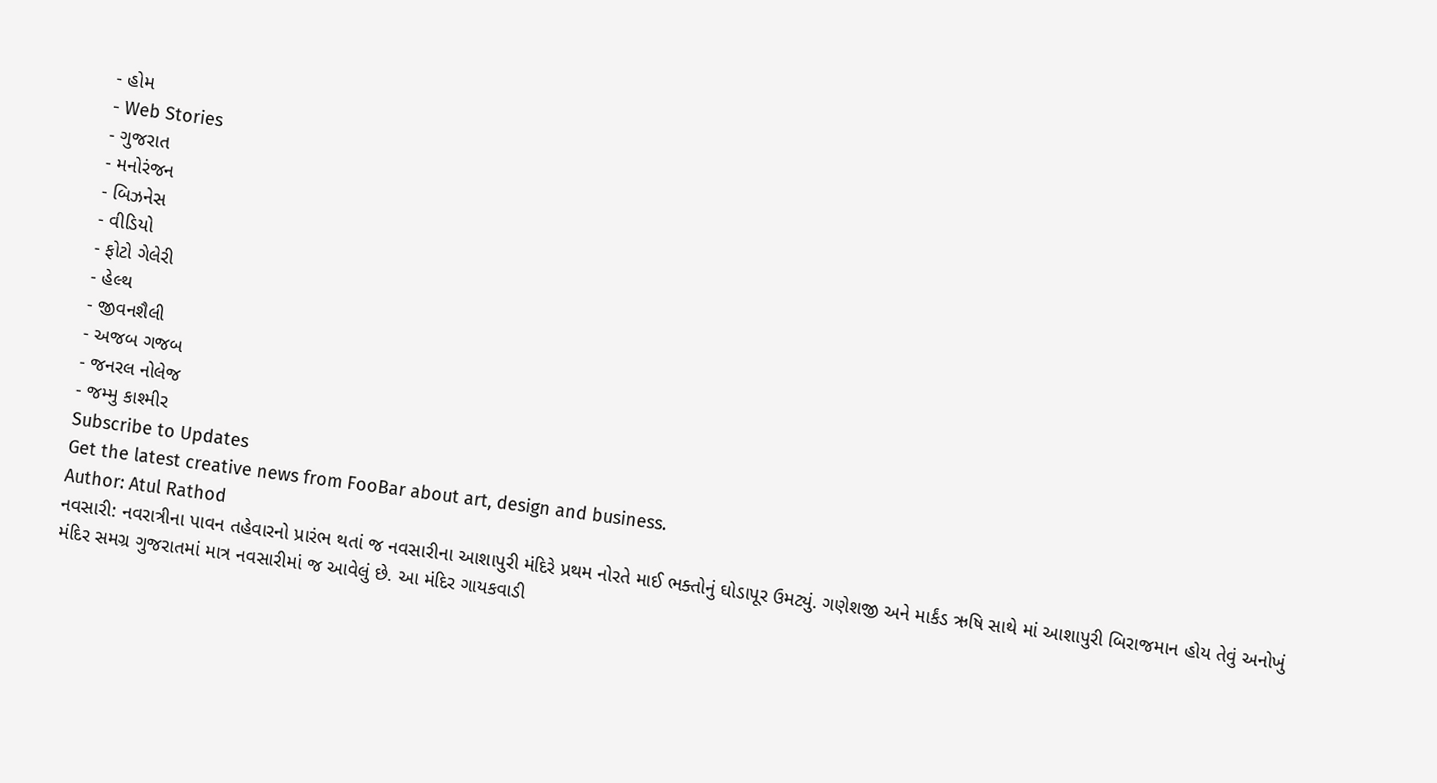- હોમ
- Web Stories
- ગુજરાત
- મનોરંજન
- બિઝનેસ
- વીડિયો
- ફોટો ગેલેરી
- હેલ્થ
- જીવનશૈલી
- અજબ ગજબ
- જનરલ નોલેજ
- જમ્મુ કાશ્મીર
Subscribe to Updates
Get the latest creative news from FooBar about art, design and business.
Author: Atul Rathod
નવસારી: નવરાત્રીના પાવન તહેવારનો પ્રારંભ થતાં જ નવસારીના આશાપુરી મંદિરે પ્રથમ નોરતે માઈ ભક્તોનું ઘોડાપૂર ઉમટ્યું. ગણેશજી અને માર્કંડ ઋષિ સાથે માં આશાપુરી બિરાજમાન હોય તેવું અનોખું મંદિર સમગ્ર ગુજરાતમાં માત્ર નવસારીમાં જ આવેલું છે. આ મંદિર ગાયકવાડી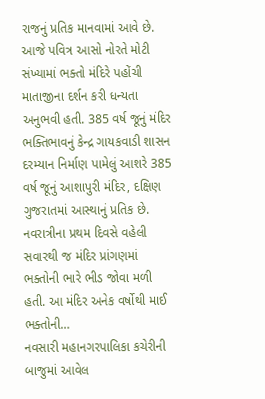રાજનું પ્રતિક માનવામાં આવે છે. આજે પવિત્ર આસો નોરતે મોટી સંખ્યામાં ભક્તો મંદિરે પહોંચી માતાજીના દર્શન કરી ધન્યતા અનુભવી હતી. 385 વર્ષ જૂનું મંદિર ભક્તિભાવનું કેન્દ્ર ગાયકવાડી શાસન દરમ્યાન નિર્માણ પામેલું આશરે 385 વર્ષ જૂનું આશાપુરી મંદિર, દક્ષિણ ગુજરાતમાં આસ્થાનું પ્રતિક છે. નવરાત્રીના પ્રથમ દિવસે વહેલી સવારથી જ મંદિર પ્રાંગણમાં ભક્તોની ભારે ભીડ જોવા મળી હતી. આ મંદિર અનેક વર્ષોથી માઈ ભક્તોની…
નવસારી મહાનગરપાલિકા કચેરીની બાજુમાં આવેલ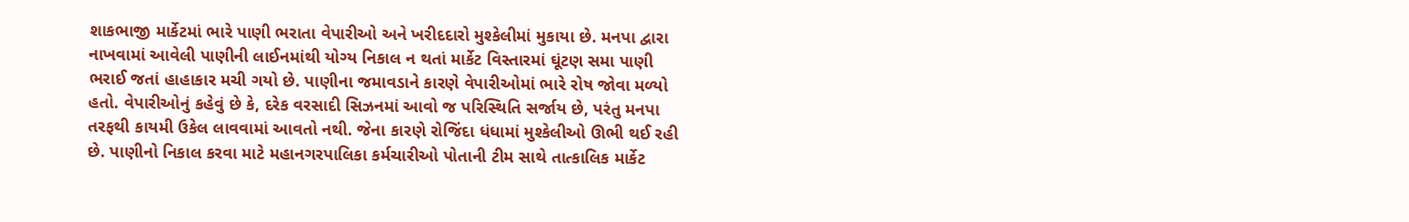શાકભાજી માર્કેટમાં ભારે પાણી ભરાતા વેપારીઓ અને ખરીદદારો મુશ્કેલીમાં મુકાયા છે. મનપા દ્વારા નાખવામાં આવેલી પાણીની લાઈનમાંથી યોગ્ય નિકાલ ન થતાં માર્કેટ વિસ્તારમાં ઘૂંટણ સમા પાણી ભરાઈ જતાં હાહાકાર મચી ગયો છે. પાણીના જમાવડાને કારણે વેપારીઓમાં ભારે રોષ જોવા મળ્યો હતો. વેપારીઓનું કહેવું છે કે, દરેક વરસાદી સિઝનમાં આવો જ પરિસ્થિતિ સર્જાય છે, પરંતુ મનપા તરફથી કાયમી ઉકેલ લાવવામાં આવતો નથી. જેના કારણે રોજિંદા ધંધામાં મુશ્કેલીઓ ઊભી થઈ રહી છે. પાણીનો નિકાલ કરવા માટે મહાનગરપાલિકા કર્મચારીઓ પોતાની ટીમ સાથે તાત્કાલિક માર્કેટ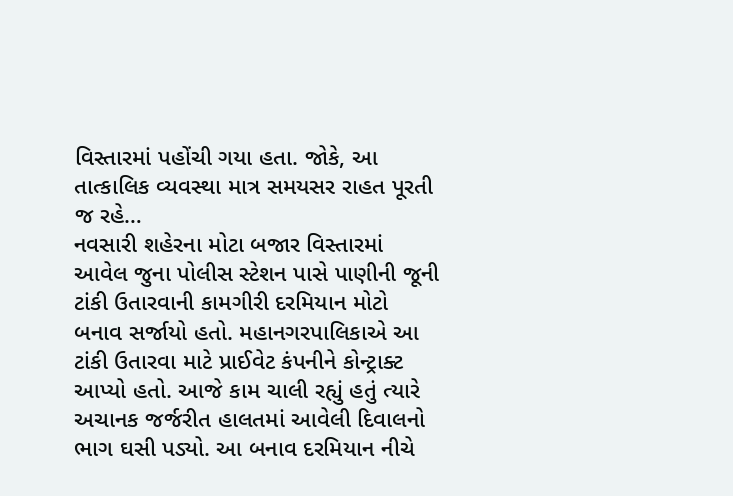વિસ્તારમાં પહોંચી ગયા હતા. જોકે, આ તાત્કાલિક વ્યવસ્થા માત્ર સમયસર રાહત પૂરતી જ રહે…
નવસારી શહેરના મોટા બજાર વિસ્તારમાં આવેલ જુના પોલીસ સ્ટેશન પાસે પાણીની જૂની ટાંકી ઉતારવાની કામગીરી દરમિયાન મોટો બનાવ સર્જાયો હતો. મહાનગરપાલિકાએ આ ટાંકી ઉતારવા માટે પ્રાઈવેટ કંપનીને કોન્ટ્રાક્ટ આપ્યો હતો. આજે કામ ચાલી રહ્યું હતું ત્યારે અચાનક જર્જરીત હાલતમાં આવેલી દિવાલનો ભાગ ઘસી પડ્યો. આ બનાવ દરમિયાન નીચે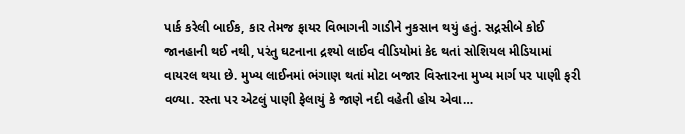પાર્ક કરેલી બાઈક, કાર તેમજ ફાયર વિભાગની ગાડીને નુકસાન થયું હતું. સદ્નસીબે કોઈ જાનહાની થઈ નથી, પરંતુ ઘટનાના દ્રશ્યો લાઈવ વીડિયોમાં કેદ થતાં સોશિયલ મીડિયામાં વાયરલ થયા છે. મુખ્ય લાઈનમાં ભંગાણ થતાં મોટા બજાર વિસ્તારના મુખ્ય માર્ગ પર પાણી ફરી વળ્યા. રસ્તા પર એટલું પાણી ફેલાયું કે જાણે નદી વહેતી હોય એવા…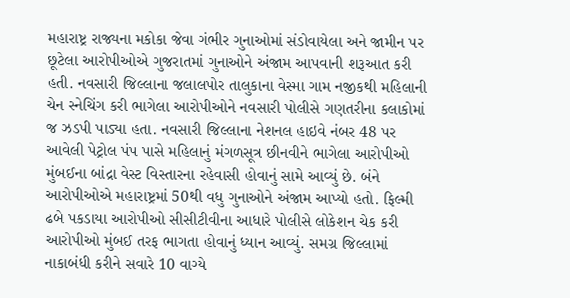મહારાષ્ટ્ર રાજ્યના મકોકા જેવા ગંભીર ગુનાઓમાં સંડોવાયેલા અને જામીન પર છૂટેલા આરોપીઓએ ગુજરાતમાં ગુનાઓને અંજામ આપવાની શરૂઆત કરી હતી. નવસારી જિલ્લાના જલાલપોર તાલુકાના વેસ્મા ગામ નજીકથી મહિલાની ચેન સ્નેચિંગ કરી ભાગેલા આરોપીઓને નવસારી પોલીસે ગણતરીના કલાકોમાં જ ઝડપી પાડ્યા હતા. નવસારી જિલ્લાના નેશનલ હાઇવે નંબર 48 પર આવેલી પેટ્રોલ પંપ પાસે મહિલાનું મંગળસૂત્ર છીનવીને ભાગેલા આરોપીઓ મુંબઈના બાંદ્રા વેસ્ટ વિસ્તારના રહેવાસી હોવાનું સામે આવ્યું છે. બંને આરોપીઓએ મહારાષ્ટ્રમાં 50થી વધુ ગુનાઓને અંજામ આપ્યો હતો. ફિલ્મી ઢબે પકડાયા આરોપીઓ સીસીટીવીના આધારે પોલીસે લોકેશન ચેક કરી આરોપીઓ મુંબઈ તરફ ભાગતા હોવાનું ધ્યાન આવ્યું. સમગ્ર જિલ્લામાં નાકાબંધી કરીને સવારે 10 વાગ્યે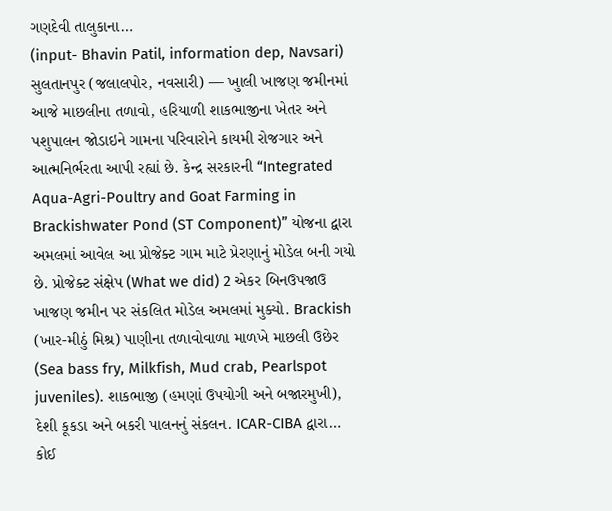ગણદેવી તાલુકાના…
(input- Bhavin Patil, information dep, Navsari) સુલતાનપુર (જલાલપોર, નવસારી) — ખુાલી ખાજણ જમીનમાં આજે માછલીના તળાવો, હરિયાળી શાકભાજીના ખેતર અને પશુપાલન જોડાઇને ગામના પરિવારોને કાયમી રોજગાર અને આત્મનિર્ભરતા આપી રહ્યાં છે. કેન્દ્ર સરકારની “Integrated Aqua-Agri-Poultry and Goat Farming in Brackishwater Pond (ST Component)” યોજના દ્વારા અમલમાં આવેલ આ પ્રોજેક્ટ ગામ માટે પ્રેરણાનું મોડેલ બની ગયો છે. પ્રોજેક્ટ સંક્ષેપ (What we did) 2 એકર બિનઉપજાઉ ખાજણ જમીન પર સંકલિત મોડેલ અમલમાં મુક્યો. Brackish (ખાર-મીઠું મિશ્ર) પાણીના તળાવોવાળા માળખે માછલી ઉછેર (Sea bass fry, Milkfish, Mud crab, Pearlspot juveniles). શાકભાજી (હમણાં ઉપયોગી અને બજારમુખી), દેશી કૂકડા અને બકરી પાલનનું સંકલન. ICAR-CIBA દ્વારા…
કોઈ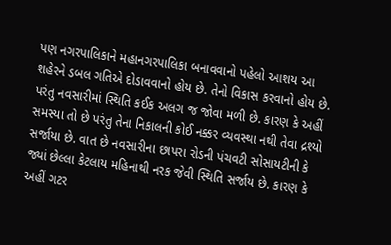પણ નગરપાલિકાને મહાનગરપાલિકા બનાવવાનો પહેલો આશય આ શહેરને ડબલ ગતિએ દોડાવવાનો હોય છે. તેનો વિકાસ કરવાનો હોય છે. પરંતુ નવસારીમાં સ્થિતિ કઈક અલગ જ જોવા મળી છે. કારણ કે અહીં સમસ્યા તો છે પરંતુ તેના નિકાલની કોઈ નક્કર વ્યવસ્થા નથી તેવા દ્રશ્યો સર્જાયા છે. વાત છે નવસારીના છાપરા રોડની પંચવટી સોસાયટીની કે જ્યાં છેલ્લા કેટલાય મહિનાથી નરક જેવી સ્થિતિ સર્જાય છે. કારણ કે અહીં ગટર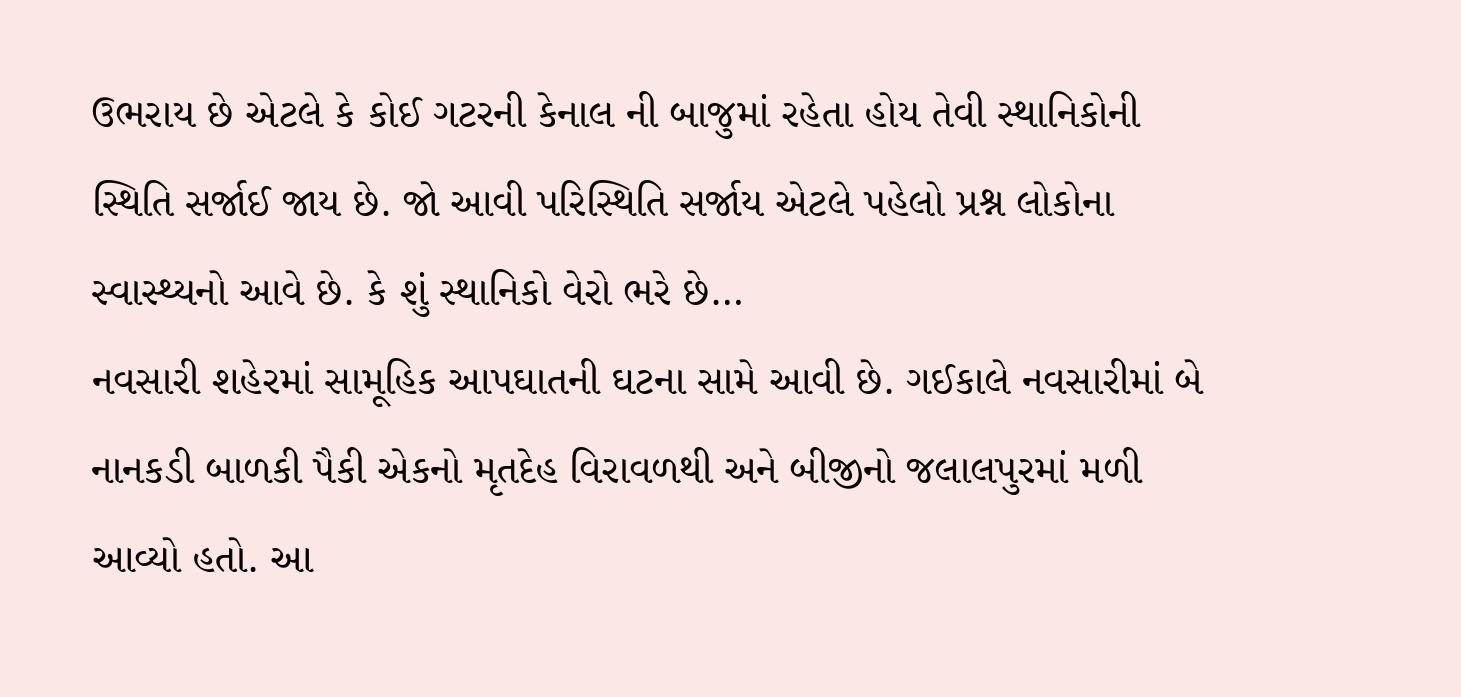ઉભરાય છે એટલે કે કોઈ ગટરની કેનાલ ની બાજુમાં રહેતા હોય તેવી સ્થાનિકોની સ્થિતિ સર્જાઈ જાય છે. જો આવી પરિસ્થિતિ સર્જાય એટલે પહેલો પ્રશ્ન લોકોના સ્વાસ્થ્યનો આવે છે. કે શું સ્થાનિકો વેરો ભરે છે…
નવસારી શહેરમાં સામૂહિક આપઘાતની ઘટના સામે આવી છે. ગઈકાલે નવસારીમાં બે નાનકડી બાળકી પૈકી એકનો મૃતદેહ વિરાવળથી અને બીજીનો જલાલપુરમાં મળી આવ્યો હતો. આ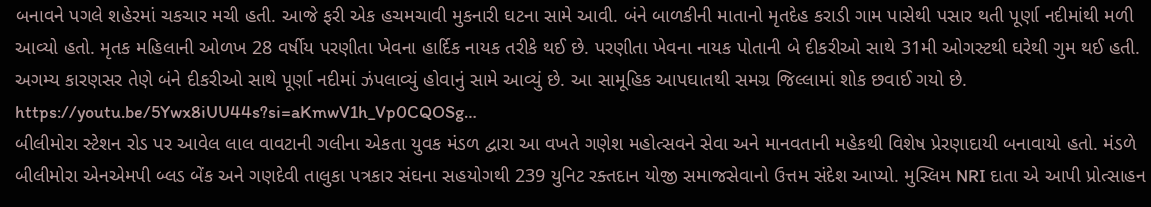બનાવને પગલે શહેરમાં ચકચાર મચી હતી. આજે ફરી એક હચમચાવી મુકનારી ઘટના સામે આવી. બંને બાળકીની માતાનો મૃતદેહ કરાડી ગામ પાસેથી પસાર થતી પૂર્ણા નદીમાંથી મળી આવ્યો હતો. મૃતક મહિલાની ઓળખ 28 વર્ષીય પરણીતા ખેવના હાર્દિક નાયક તરીકે થઈ છે. પરણીતા ખેવના નાયક પોતાની બે દીકરીઓ સાથે 31મી ઓગસ્ટથી ઘરેથી ગુમ થઈ હતી. અગમ્ય કારણસર તેણે બંને દીકરીઓ સાથે પૂર્ણા નદીમાં ઝંપલાવ્યું હોવાનું સામે આવ્યું છે. આ સામૂહિક આપઘાતથી સમગ્ર જિલ્લામાં શોક છવાઈ ગયો છે. https://youtu.be/5Ywx8iUU44s?si=aKmwV1h_Vp0CQOSg…
બીલીમોરા સ્ટેશન રોડ પર આવેલ લાલ વાવટાની ગલીના એકતા યુવક મંડળ દ્વારા આ વખતે ગણેશ મહોત્સવને સેવા અને માનવતાની મહેકથી વિશેષ પ્રેરણાદાયી બનાવાયો હતો. મંડળે બીલીમોરા એનએમપી બ્લડ બેંક અને ગણદેવી તાલુકા પત્રકાર સંઘના સહયોગથી 239 યુનિટ રક્તદાન યોજી સમાજસેવાનો ઉત્તમ સંદેશ આપ્યો. મુસ્લિમ NRI દાતા એ આપી પ્રોત્સાહન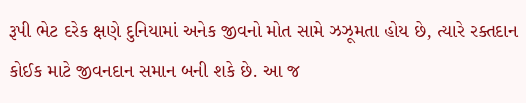રૂપી ભેટ દરેક ક્ષણે દુનિયામાં અનેક જીવનો મોત સામે ઝઝૂમતા હોય છે, ત્યારે રક્તદાન કોઈક માટે જીવનદાન સમાન બની શકે છે. આ જ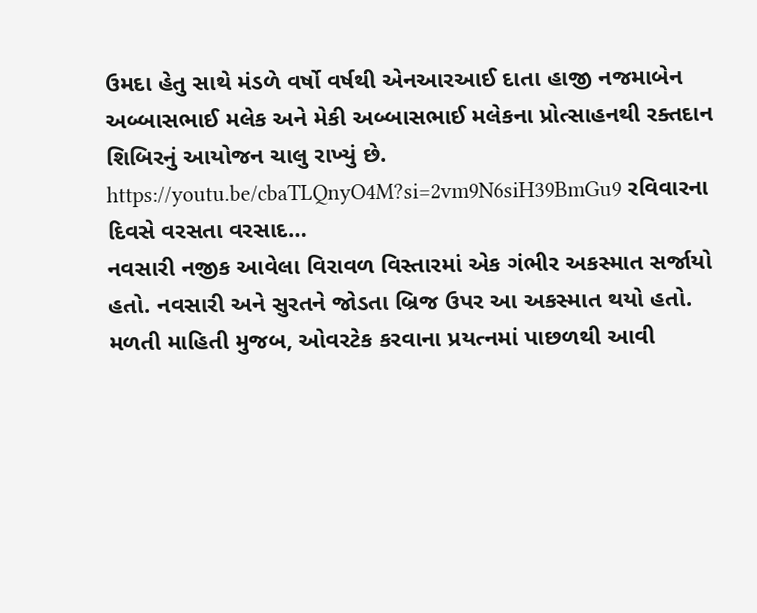ઉમદા હેતુ સાથે મંડળે વર્ષો વર્ષથી એનઆરઆઈ દાતા હાજી નજમાબેન અબ્બાસભાઈ મલેક અને મેકી અબ્બાસભાઈ મલેકના પ્રોત્સાહનથી રક્તદાન શિબિરનું આયોજન ચાલુ રાખ્યું છે. https://youtu.be/cbaTLQnyO4M?si=2vm9N6siH39BmGu9 રવિવારના દિવસે વરસતા વરસાદ…
નવસારી નજીક આવેલા વિરાવળ વિસ્તારમાં એક ગંભીર અકસ્માત સર્જાયો હતો. નવસારી અને સુરતને જોડતા બ્રિજ ઉપર આ અકસ્માત થયો હતો. મળતી માહિતી મુજબ, ઓવરટેક કરવાના પ્રયત્નમાં પાછળથી આવી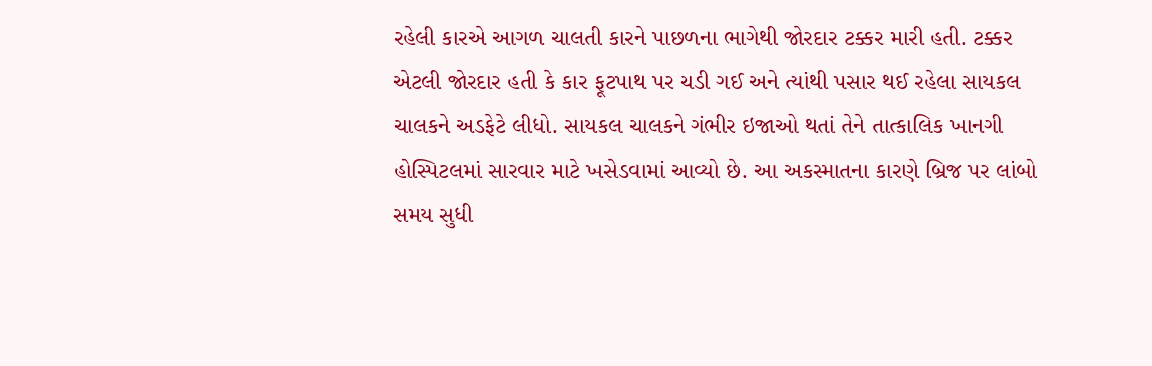રહેલી કારએ આગળ ચાલતી કારને પાછળના ભાગેથી જોરદાર ટક્કર મારી હતી. ટક્કર એટલી જોરદાર હતી કે કાર ફૂટપાથ પર ચડી ગઈ અને ત્યાંથી પસાર થઈ રહેલા સાયકલ ચાલકને અડફેટે લીધો. સાયકલ ચાલકને ગંભીર ઇજાઓ થતાં તેને તાત્કાલિક ખાનગી હોસ્પિટલમાં સારવાર માટે ખસેડવામાં આવ્યો છે. આ અકસ્માતના કારણે બ્રિજ પર લાંબો સમય સુધી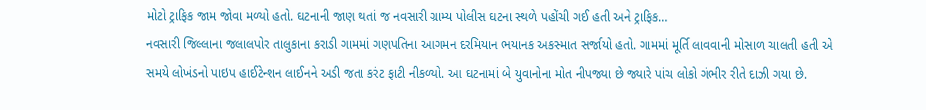મોટો ટ્રાફિક જામ જોવા મળ્યો હતો. ઘટનાની જાણ થતાં જ નવસારી ગ્રામ્ય પોલીસ ઘટના સ્થળે પહોંચી ગઈ હતી અને ટ્રાફિક…
નવસારી જિલ્લાના જલાલપોર તાલુકાના કરાડી ગામમાં ગણપતિના આગમન દરમિયાન ભયાનક અકસ્માત સર્જાયો હતો. ગામમાં મૂર્તિ લાવવાની મોસાળ ચાલતી હતી એ સમયે લોખંડનો પાઇપ હાઈટેન્શન લાઈનને અડી જતા કરંટ ફાટી નીકળ્યો. આ ઘટનામાં બે યુવાનોના મોત નીપજ્યા છે જ્યારે પાંચ લોકો ગંભીર રીતે દાઝી ગયા છે.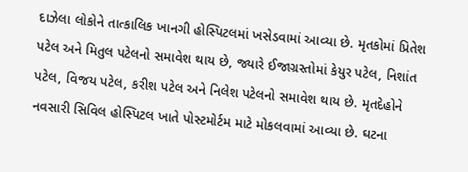દાઝેલા લોકોને તાત્કાલિક ખાનગી હોસ્પિટલમાં ખસેડવામાં આવ્યા છે. મૃતકોમાં પ્રિતેશ પટેલ અને મિતુલ પટેલનો સમાવેશ થાય છે, જ્યારે ઈજાગ્રસ્તોમાં કેયુર પટેલ, નિશાંત પટેલ, વિજય પટેલ, કરીશ પટેલ અને નિલેશ પટેલનો સમાવેશ થાય છે. મૃતદેહોને નવસારી સિવિલ હોસ્પિટલ ખાતે પોસ્ટમોર્ટમ માટે મોકલવામાં આવ્યા છે. ઘટના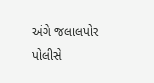અંગે જલાલપોર પોલીસે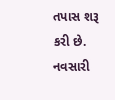તપાસ શરૂ કરી છે. નવસારી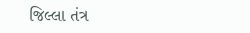જિલ્લા તંત્ર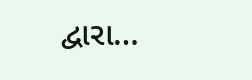દ્વારા…